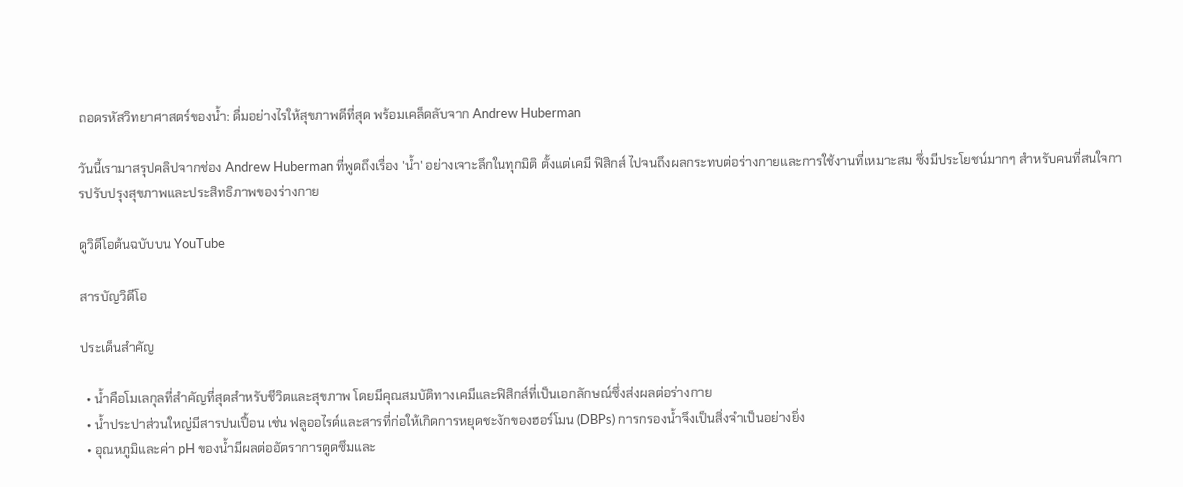ถอดรหัสวิทยาศาสตร์ของน้ำ: ดื่มอย่างไรให้สุขภาพดีที่สุด พร้อมเคล็ดลับจาก Andrew Huberman

วันนี้เรามาสรุปคลิปจากช่อง Andrew Huberman ที่พูดถึงเรื่อง 'น้ำ' อย่างเจาะลึกในทุกมิติ ตั้งแต่เคมี ฟิสิกส์ ไปจนถึงผลกระทบต่อร่างกายและการใช้งานที่เหมาะสม ซึ่งมีประโยชน์มากๆ สำหรับคนที่สนใจการปรับปรุงสุขภาพและประสิทธิภาพของร่างกาย

ดูวิดีโอต้นฉบับบน YouTube

สารบัญวิดีโอ

ประเด็นสำคัญ

  • น้ำคือโมเลกุลที่สำคัญที่สุดสำหรับชีวิตและสุขภาพ โดยมีคุณสมบัติทางเคมีและฟิสิกส์ที่เป็นเอกลักษณ์ซึ่งส่งผลต่อร่างกาย
  • น้ำประปาส่วนใหญ่มีสารปนเปื้อน เช่น ฟลูออไรด์และสารที่ก่อให้เกิดการหยุดชะงักของฮอร์โมน (DBPs) การกรองน้ำจึงเป็นสิ่งจำเป็นอย่างยิ่ง
  • อุณหภูมิและค่า pH ของน้ำมีผลต่ออัตราการดูดซึมและ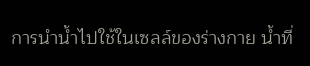การนำน้ำไปใช้ในเซลล์ของร่างกาย น้ำที่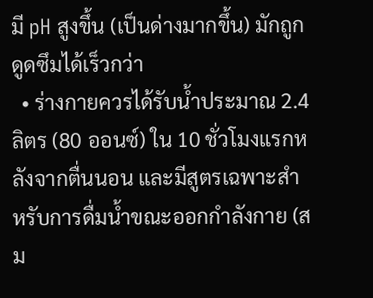มี pH สูงขึ้น (เป็นด่างมากขึ้น) มักถูกดูดซึมได้เร็วกว่า
  • ร่างกายควรได้รับน้ำประมาณ 2.4 ลิตร (80 ออนซ์) ใน 10 ชั่วโมงแรกหลังจากตื่นนอน และมีสูตรเฉพาะสำหรับการดื่มน้ำขณะออกกำลังกาย (สม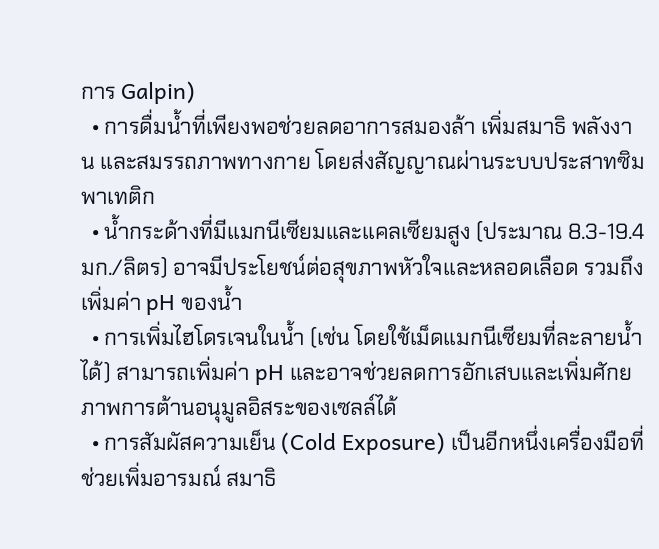การ Galpin)
  • การดื่มน้ำที่เพียงพอช่วยลดอาการสมองล้า เพิ่มสมาธิ พลังงาน และสมรรถภาพทางกาย โดยส่งสัญญาณผ่านระบบประสาทซิมพาเทติก
  • น้ำกระด้างที่มีแมกนีเซียมและแคลเซียมสูง (ประมาณ 8.3-19.4 มก./ลิตร) อาจมีประโยชน์ต่อสุขภาพหัวใจและหลอดเลือด รวมถึงเพิ่มค่า pH ของน้ำ
  • การเพิ่มไฮโดรเจนในน้ำ (เช่น โดยใช้เม็ดแมกนีเซียมที่ละลายน้ำได้) สามารถเพิ่มค่า pH และอาจช่วยลดการอักเสบและเพิ่มศักยภาพการต้านอนุมูลอิสระของเซลล์ได้
  • การสัมผัสความเย็น (Cold Exposure) เป็นอีกหนึ่งเครื่องมือที่ช่วยเพิ่มอารมณ์ สมาธิ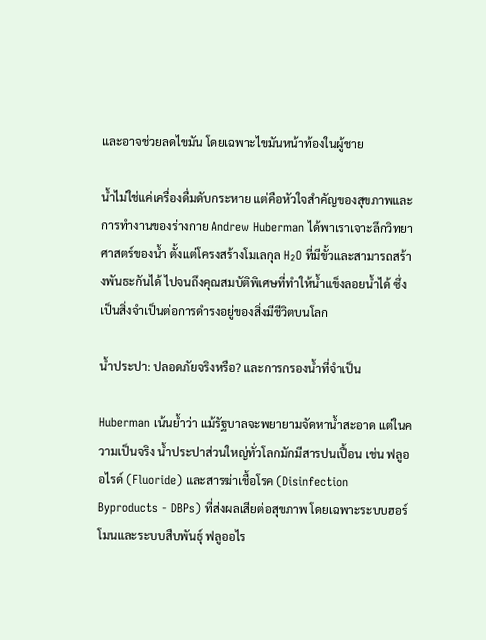และอาจช่วยลดไขมัน โดยเฉพาะไขมันหน้าท้องในผู้ชาย

น้ำไม่ใช่แค่เครื่องดื่มดับกระหาย แต่คือหัวใจสำคัญของสุขภาพและการทำงานของร่างกาย Andrew Huberman ได้พาเราเจาะลึกวิทยาศาสตร์ของน้ำ ตั้งแต่โครงสร้างโมเลกุล H₂O ที่มีขั้วและสามารถสร้างพันธะกันได้ ไปจนถึงคุณสมบัติพิเศษที่ทำให้น้ำแข็งลอยน้ำได้ ซึ่งเป็นสิ่งจำเป็นต่อการดำรงอยู่ของสิ่งมีชีวิตบนโลก

น้ำประปา: ปลอดภัยจริงหรือ? และการกรองน้ำที่จำเป็น

Huberman เน้นย้ำว่า แม้รัฐบาลจะพยายามจัดหาน้ำสะอาด แต่ในความเป็นจริง น้ำประปาส่วนใหญ่ทั่วโลกมักมีสารปนเปื้อน เช่น ฟลูออไรด์ (Fluoride) และสารฆ่าเชื้อโรค (Disinfection Byproducts - DBPs) ที่ส่งผลเสียต่อสุขภาพ โดยเฉพาะระบบฮอร์โมนและระบบสืบพันธุ์ ฟลูออไร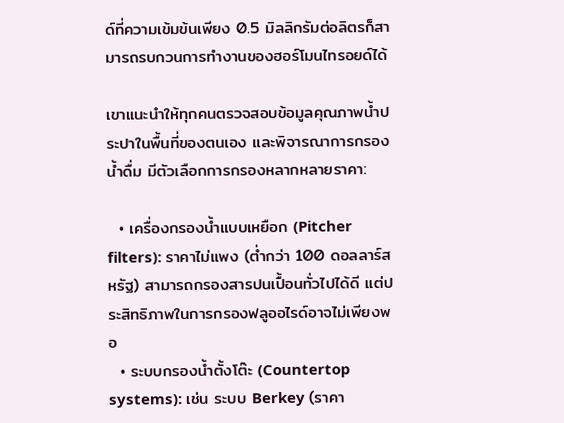ด์ที่ความเข้มข้นเพียง 0.5 มิลลิกรัมต่อลิตรก็สามารถรบกวนการทำงานของฮอร์โมนไทรอยด์ได้

เขาแนะนำให้ทุกคนตรวจสอบข้อมูลคุณภาพน้ำประปาในพื้นที่ของตนเอง และพิจารณาการกรองน้ำดื่ม มีตัวเลือกการกรองหลากหลายราคา:

  • เครื่องกรองน้ำแบบเหยือก (Pitcher filters): ราคาไม่แพง (ต่ำกว่า 100 ดอลลาร์สหรัฐ) สามารถกรองสารปนเปื้อนทั่วไปได้ดี แต่ประสิทธิภาพในการกรองฟลูออไรด์อาจไม่เพียงพอ
  • ระบบกรองน้ำตั้งโต๊ะ (Countertop systems): เช่น ระบบ Berkey (ราคา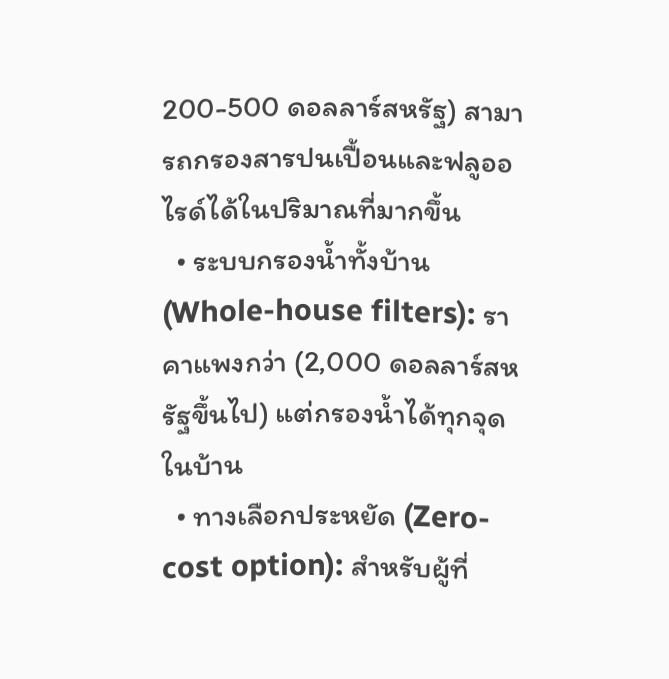200-500 ดอลลาร์สหรัฐ) สามารถกรองสารปนเปื้อนและฟลูออไรด์ได้ในปริมาณที่มากขึ้น
  • ระบบกรองน้ำทั้งบ้าน (Whole-house filters): ราคาแพงกว่า (2,000 ดอลลาร์สหรัฐขึ้นไป) แต่กรองน้ำได้ทุกจุดในบ้าน
  • ทางเลือกประหยัด (Zero-cost option): สำหรับผู้ที่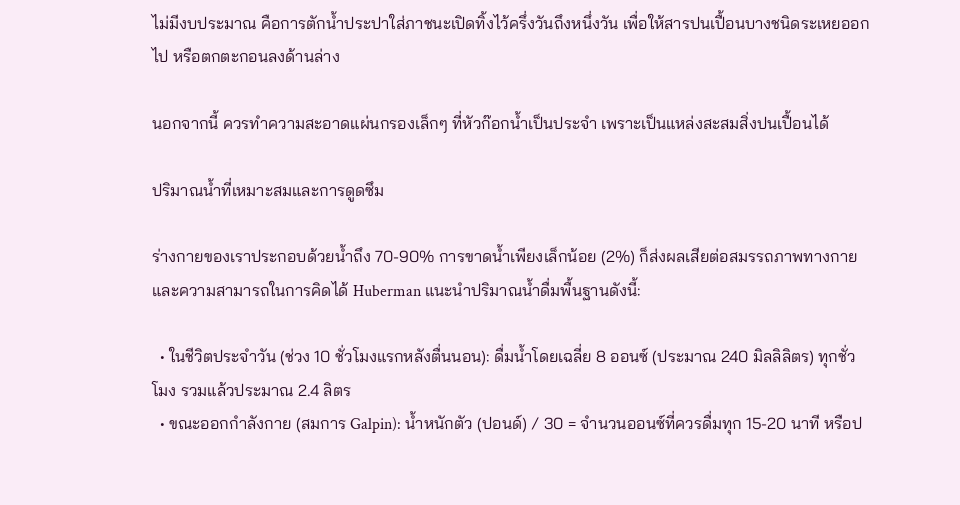ไม่มีงบประมาณ คือการตักน้ำประปาใส่ภาชนะเปิดทิ้งไว้ครึ่งวันถึงหนึ่งวัน เพื่อให้สารปนเปื้อนบางชนิดระเหยออกไป หรือตกตะกอนลงด้านล่าง

นอกจากนี้ ควรทำความสะอาดแผ่นกรองเล็กๆ ที่หัวก๊อกน้ำเป็นประจำ เพราะเป็นแหล่งสะสมสิ่งปนเปื้อนได้

ปริมาณน้ำที่เหมาะสมและการดูดซึม

ร่างกายของเราประกอบด้วยน้ำถึง 70-90% การขาดน้ำเพียงเล็กน้อย (2%) ก็ส่งผลเสียต่อสมรรถภาพทางกายและความสามารถในการคิดได้ Huberman แนะนำปริมาณน้ำดื่มพื้นฐานดังนี้:

  • ในชีวิตประจำวัน (ช่วง 10 ชั่วโมงแรกหลังตื่นนอน): ดื่มน้ำโดยเฉลี่ย 8 ออนซ์ (ประมาณ 240 มิลลิลิตร) ทุกชั่วโมง รวมแล้วประมาณ 2.4 ลิตร
  • ขณะออกกำลังกาย (สมการ Galpin): น้ำหนักตัว (ปอนด์) / 30 = จำนวนออนซ์ที่ควรดื่มทุก 15-20 นาที หรือป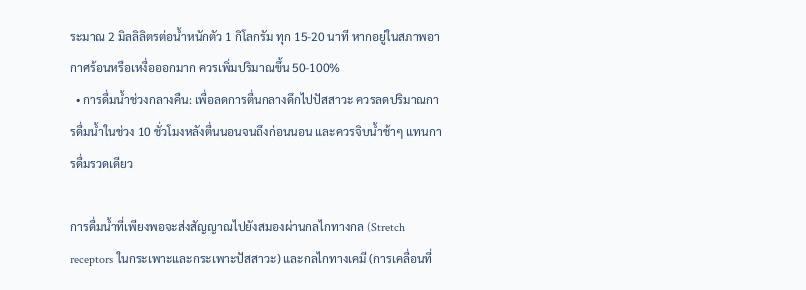ระมาณ 2 มิลลิลิตรต่อน้ำหนักตัว 1 กิโลกรัม ทุก 15-20 นาที หากอยู่ในสภาพอากาศร้อนหรือเหงื่อออกมาก ควรเพิ่มปริมาณขึ้น 50-100%
  • การดื่มน้ำช่วงกลางคืน: เพื่อลดการตื่นกลางดึกไปปัสสาวะ ควรลดปริมาณการดื่มน้ำในช่วง 10 ชั่วโมงหลังตื่นนอนจนถึงก่อนนอน และควรจิบน้ำช้าๆ แทนการดื่มรวดเดียว

การดื่มน้ำที่เพียงพอจะส่งสัญญาณไปยังสมองผ่านกลไกทางกล (Stretch receptors ในกระเพาะและกระเพาะปัสสาวะ) และกลไกทางเคมี (การเคลื่อนที่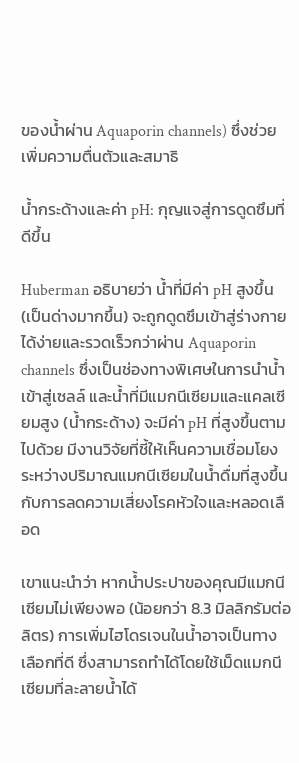ของน้ำผ่าน Aquaporin channels) ซึ่งช่วยเพิ่มความตื่นตัวและสมาธิ

น้ำกระด้างและค่า pH: กุญแจสู่การดูดซึมที่ดีขึ้น

Huberman อธิบายว่า น้ำที่มีค่า pH สูงขึ้น (เป็นด่างมากขึ้น) จะถูกดูดซึมเข้าสู่ร่างกายได้ง่ายและรวดเร็วกว่าผ่าน Aquaporin channels ซึ่งเป็นช่องทางพิเศษในการนำน้ำเข้าสู่เซลล์ และน้ำที่มีแมกนีเซียมและแคลเซียมสูง (น้ำกระด้าง) จะมีค่า pH ที่สูงขึ้นตามไปด้วย มีงานวิจัยที่ชี้ให้เห็นความเชื่อมโยงระหว่างปริมาณแมกนีเซียมในน้ำดื่มที่สูงขึ้นกับการลดความเสี่ยงโรคหัวใจและหลอดเลือด

เขาแนะนำว่า หากน้ำประปาของคุณมีแมกนีเซียมไม่เพียงพอ (น้อยกว่า 8.3 มิลลิกรัมต่อลิตร) การเพิ่มไฮโดรเจนในน้ำอาจเป็นทางเลือกที่ดี ซึ่งสามารถทำได้โดยใช้เม็ดแมกนีเซียมที่ละลายน้ำได้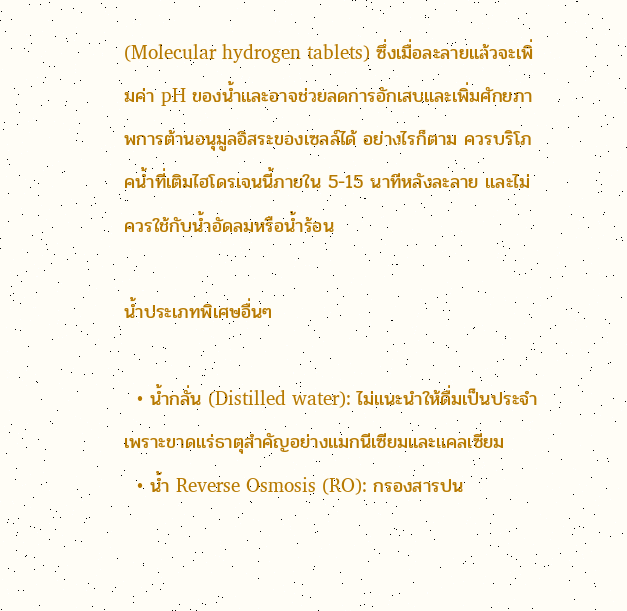(Molecular hydrogen tablets) ซึ่งเมื่อละลายแล้วจะเพิ่มค่า pH ของน้ำและอาจช่วยลดการอักเสบและเพิ่มศักยภาพการต้านอนุมูลอิสระของเซลล์ได้ อย่างไรก็ตาม ควรบริโภคน้ำที่เติมไฮโดรเจนนี้ภายใน 5-15 นาทีหลังละลาย และไม่ควรใช้กับน้ำอัดลมหรือน้ำร้อน

น้ำประเภทพิเศษอื่นๆ

  • น้ำกลั่น (Distilled water): ไม่แนะนำให้ดื่มเป็นประจำ เพราะขาดแร่ธาตุสำคัญอย่างแมกนีเซียมและแคลเซียม
  • น้ำ Reverse Osmosis (RO): กรองสารปน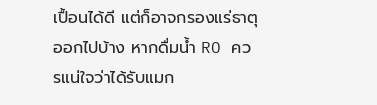เปื้อนได้ดี แต่ก็อาจกรองแร่ธาตุออกไปบ้าง หากดื่มน้ำ RO ควรแน่ใจว่าได้รับแมก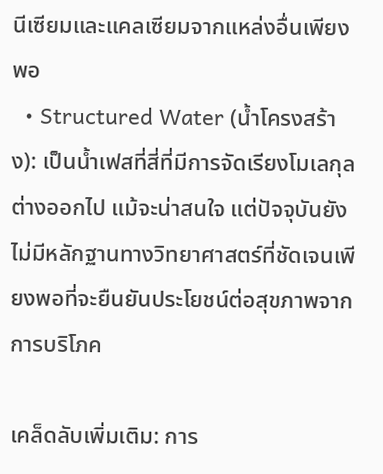นีเซียมและแคลเซียมจากแหล่งอื่นเพียงพอ
  • Structured Water (น้ำโครงสร้าง): เป็นน้ำเฟสที่สี่ที่มีการจัดเรียงโมเลกุลต่างออกไป แม้จะน่าสนใจ แต่ปัจจุบันยังไม่มีหลักฐานทางวิทยาศาสตร์ที่ชัดเจนเพียงพอที่จะยืนยันประโยชน์ต่อสุขภาพจากการบริโภค

เคล็ดลับเพิ่มเติม: การ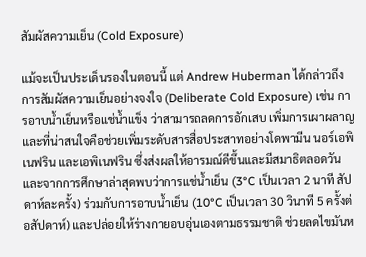สัมผัสความเย็น (Cold Exposure)

แม้จะเป็นประเด็นรองในตอนนี้ แต่ Andrew Huberman ได้กล่าวถึงการสัมผัสความเย็นอย่างจงใจ (Deliberate Cold Exposure) เช่น การอาบน้ำเย็นหรือแช่น้ำแข็ง ว่าสามารถลดการอักเสบ เพิ่มการเผาผลาญ และที่น่าสนใจคือช่วยเพิ่มระดับสารสื่อประสาทอย่างโดพามีน นอร์เอพิเนฟริน และเอพิเนฟริน ซึ่งส่งผลให้อารมณ์ดีขึ้นและมีสมาธิตลอดวัน และจากการศึกษาล่าสุดพบว่าการแช่น้ำเย็น (3°C เป็นเวลา 2 นาที สัปดาห์ละครั้ง) ร่วมกับการอาบน้ำเย็น (10°C เป็นเวลา 30 วินาที 5 ครั้งต่อสัปดาห์) และปล่อยให้ร่างกายอบอุ่นเองตามธรรมชาติ ช่วยลดไขมันห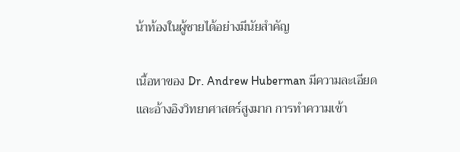น้าท้องในผู้ชายได้อย่างมีนัยสำคัญ

เนื้อหาของ Dr. Andrew Huberman มีความละเอียดและอ้างอิงวิทยาศาสตร์สูงมาก การทำความเข้า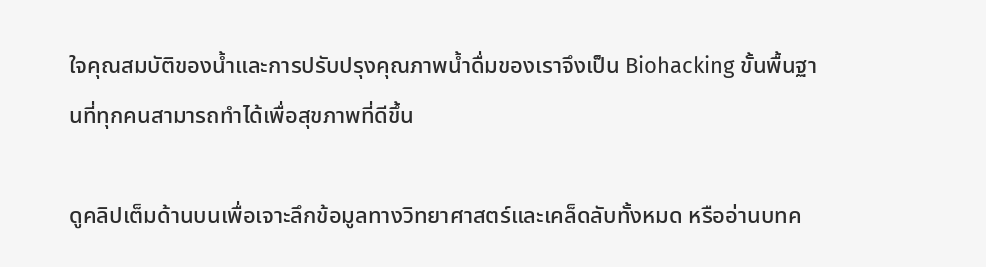ใจคุณสมบัติของน้ำและการปรับปรุงคุณภาพน้ำดื่มของเราจึงเป็น Biohacking ขั้นพื้นฐานที่ทุกคนสามารถทำได้เพื่อสุขภาพที่ดีขึ้น

ดูคลิปเต็มด้านบนเพื่อเจาะลึกข้อมูลทางวิทยาศาสตร์และเคล็ดลับทั้งหมด หรืออ่านบทค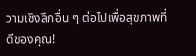วามเชิงลึกอื่น ๆ ต่อไปเพื่อสุขภาพที่ดีของคุณ!